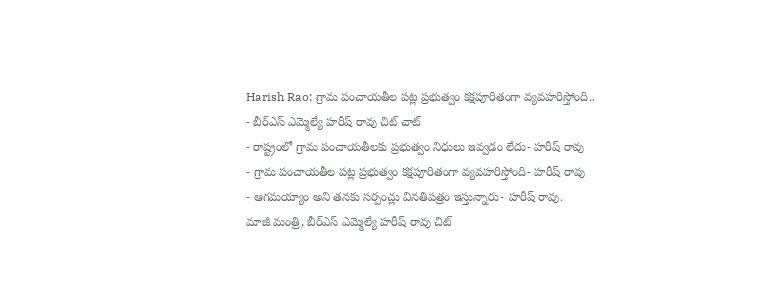Harish Rao: గ్రామ పంచాయతీల పట్ల ప్రభుత్వం కక్షపూరితంగా వ్యవహరిస్తోంది..
- బీర్ఎస్ ఎమ్మెల్యే హరీష్ రావు చిట్ చాట్
- రాష్ట్రంలో గ్రామ పంచాయతీలకు ప్రభుత్వం నిధులు ఇవ్వడం లేదు- హరీష్ రావు
- గ్రామ పంచాయతీల పట్ల ప్రభుత్వం కక్షపూరితంగా వ్యవహరిస్తోంది- హరీష్ రావు
- ఆగమయ్యాం అని తనకు సర్పంచ్లు వినతిపత్రం ఇస్తున్నారు- హరీష్ రావు.
మాజీ మంత్రి, బీర్ఎస్ ఎమ్మెల్యే హరీష్ రావు చిట్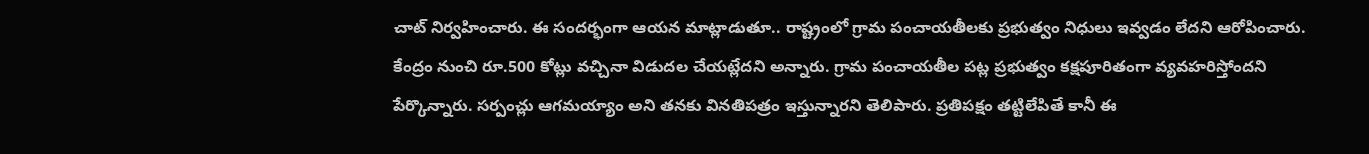చాట్ నిర్వహించారు. ఈ సందర్భంగా ఆయన మాట్లాడుతూ.. రాష్ట్రంలో గ్రామ పంచాయతీలకు ప్రభుత్వం నిధులు ఇవ్వడం లేదని ఆరోపించారు. కేంద్రం నుంచి రూ.500 కోట్లు వచ్చినా విడుదల చేయట్లేదని అన్నారు. గ్రామ పంచాయతీల పట్ల ప్రభుత్వం కక్షపూరితంగా వ్యవహరిస్తోందని పేర్కొన్నారు. సర్పంచ్లు ఆగమయ్యాం అని తనకు వినతిపత్రం ఇస్తున్నారని తెలిపారు. ప్రతిపక్షం తట్టిలేపితే కానీ ఈ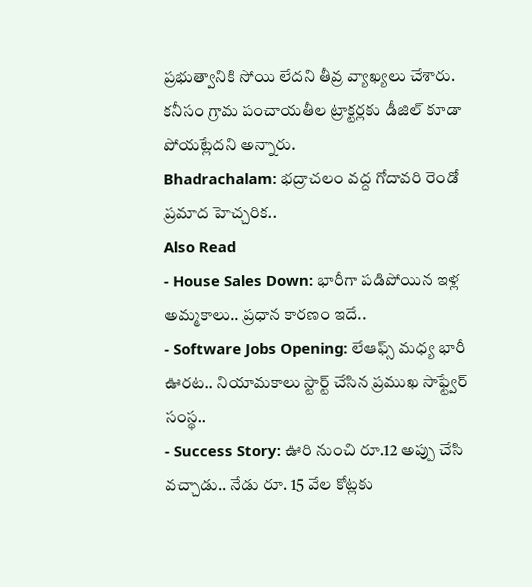ప్రభుత్వానికి సోయి లేదని తీవ్ర వ్యాఖ్యలు చేశారు. కనీసం గ్రామ పంచాయతీల ట్రాక్టర్లకు డీజిల్ కూడా పోయట్లేదని అన్నారు.
Bhadrachalam: భద్రాచలం వద్ద గోదావరి రెండో ప్రమాద హెచ్చరిక..
Also Read
- House Sales Down: భారీగా పడిపోయిన ఇళ్ల అమ్మకాలు.. ప్రధాన కారణం ఇదే..
- Software Jobs Opening: లేఆఫ్స్ మధ్య భారీ ఊరట.. నియామకాలు స్టార్ట్ చేసిన ప్రముఖ సాఫ్ట్వేర్ సంస్థ..
- Success Story: ఊరి నుంచి రూ.12 అప్పు చేసి వచ్చాడు.. నేడు రూ. 15 వేల కోట్లకు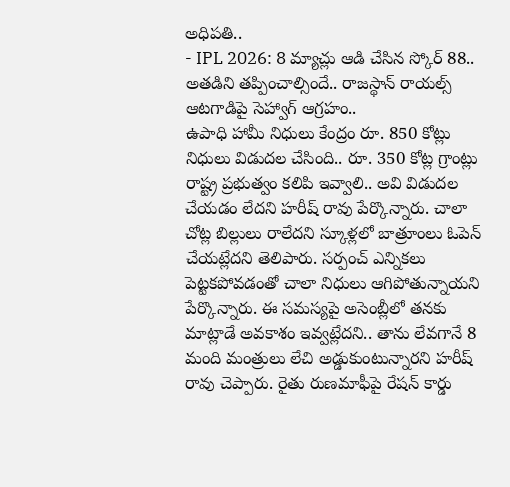అధిపతి..
- IPL 2026: 8 మ్యాచ్లు ఆడి చేసిన స్కోర్ 88.. అతడిని తప్పించాల్సిందే.. రాజస్థాన్ రాయల్స్ ఆటగాడిపై సెహ్వాగ్ ఆగ్రహం..
ఉపాధి హామీ నిధులు కేంద్రం రూ. 850 కోట్లు నిధులు విడుదల చేసింది.. రూ. 350 కోట్ల గ్రాంట్లు రాష్ట్ర ప్రభుత్వం కలిపి ఇవ్వాలి.. అవి విడుదల చేయడం లేదని హరీష్ రావు పేర్కొన్నారు. చాలా చోట్ల బిల్లులు రాలేదని స్కూళ్లలో బాత్రూంలు ఓపెన్ చేయట్లేదని తెలిపారు. సర్పంచ్ ఎన్నికలు పెట్టకపోవడంతో చాలా నిధులు ఆగిపోతున్నాయని పేర్కొన్నారు. ఈ సమస్యపై అసెంబ్లీలో తనకు మాట్లాడే అవకాశం ఇవ్వట్లేదని.. తాను లేవగానే 8 మంది మంత్రులు లేచి అడ్డుకుంటున్నారని హరీష్ రావు చెప్పారు. రైతు రుణమాఫీపై రేషన్ కార్డు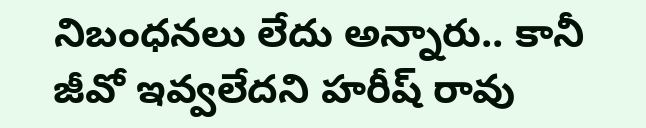నిబంధనలు లేదు అన్నారు.. కానీ జీవో ఇవ్వలేదని హరీష్ రావు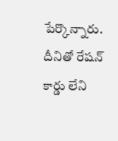పేర్కొన్నారు. దీనితో రేషన్ కార్డు లేని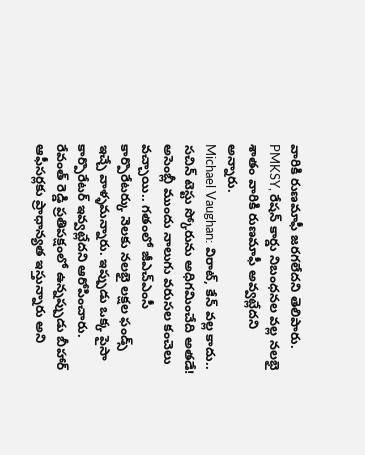వారికి రుణమాఫీ జరగలేదని తెలిపారు. PMKSY, రేషన్ కార్డు నిబంధనల వల్ల నలభై శాతం వారికి రుణమాఫీ అవ్వట్లేదని అన్నారు.
Michael Vaughan: విరాట్, కేన్ వల్ల కాదు.. సచిన్ టెస్టు స్కోరును అధిగమించేది అతడే!
అసెంబ్లీ ముందు నాలుగు వరుసల కంచెలు వచ్చాయి.. గతంలో జీఎచ్ఎంసీ కార్పొరేటర్కు నెలకు నలభై లక్షల ఫండ్స్ ఇచ్చే వాళ్ళమన్నారు. ఇప్పుడు ఒక్క పైసా కార్పొరేటర్ ఇవ్వట్లేదని ఆరోపించారు. రేవంత్ రెడ్డి ప్రతిపక్షంలో ఉన్నప్పుడు బీహార్ ఆఫీసర్లకు ప్రాధాన్యత ఇస్తున్నారు అని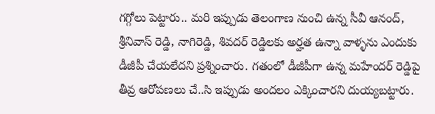గగ్గోలు పెట్టారు.. మరి ఇప్పుడు తెలంగాణ నుంచి ఉన్న సీవీ ఆనంద్, శ్రీనివాస్ రెడ్డి, నాగిరెడ్డి, శివదర్ రెడ్డిలకు అర్హత ఉన్నా వాళ్ళను ఎందుకు డీజీపీ చేయలేదని ప్రశ్నించారు. గతంలో డీజీపీగా ఉన్న మహేందర్ రెడ్డిపై తీవ్ర ఆరోపణలు చే..సి ఇప్పుడు అందలం ఎక్కించారని దుయ్యబట్టారు.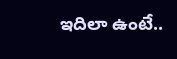ఇదిలా ఉంటే..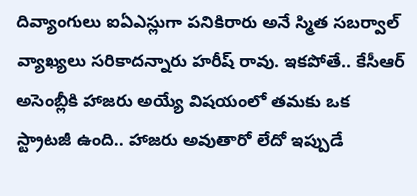దివ్యాంగులు ఐఏఎస్లుగా పనికిరారు అనే స్మిత సబర్వాల్ వ్యాఖ్యలు సరికాదన్నారు హరీష్ రావు. ఇకపోతే.. కేసీఆర్ అసెంబ్లీకి హాజరు అయ్యే విషయంలో తమకు ఒక స్ట్రాటజీ ఉంది.. హాజరు అవుతారో లేదో ఇప్పుడే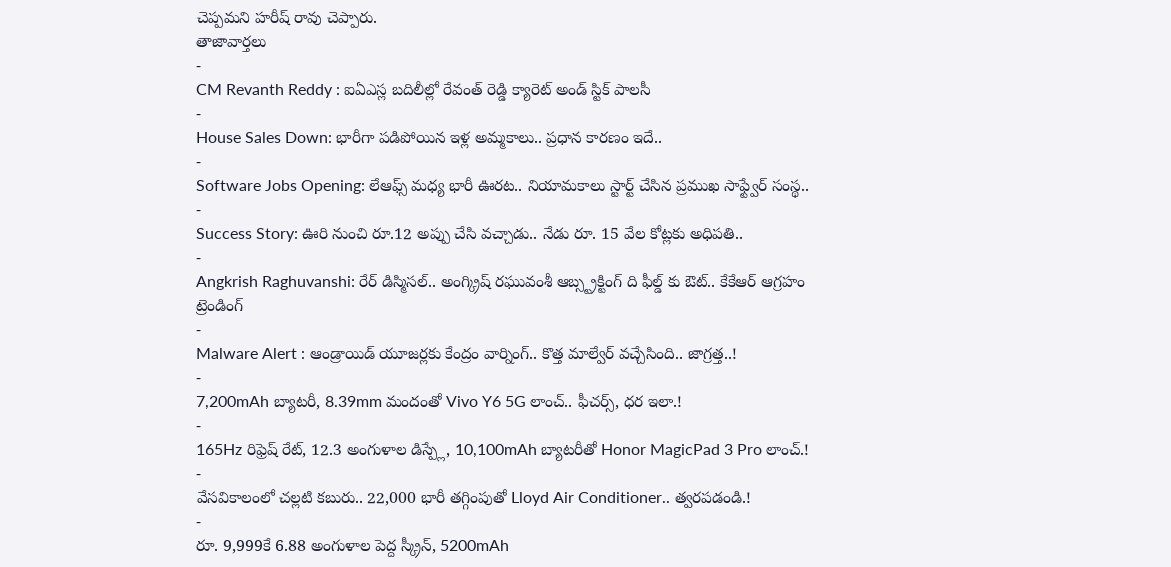చెప్పమని హరీష్ రావు చెప్పారు.
తాజావార్తలు
-
CM Revanth Reddy : ఐఏఎస్ల బదిలీల్లో రేవంత్ రెడ్డి క్యారెట్ అండ్ స్టిక్ పాలసీ
-
House Sales Down: భారీగా పడిపోయిన ఇళ్ల అమ్మకాలు.. ప్రధాన కారణం ఇదే..
-
Software Jobs Opening: లేఆఫ్స్ మధ్య భారీ ఊరట.. నియామకాలు స్టార్ట్ చేసిన ప్రముఖ సాఫ్ట్వేర్ సంస్థ..
-
Success Story: ఊరి నుంచి రూ.12 అప్పు చేసి వచ్చాడు.. నేడు రూ. 15 వేల కోట్లకు అధిపతి..
-
Angkrish Raghuvanshi: రేర్ డిస్మిసల్.. అంగ్క్రిష్ రఘువంశీ ఆబ్స్ట్రక్టింగ్ ది ఫీల్డ్ కు ఔట్.. కేకేఆర్ ఆగ్రహం
ట్రెండింగ్
-
Malware Alert : ఆండ్రాయిడ్ యూజర్లకు కేంద్రం వార్నింగ్.. కొత్త మాల్వేర్ వచ్చేసింది.. జాగ్రత్త..!
-
7,200mAh బ్యాటరీ, 8.39mm మందంతో Vivo Y6 5G లాంచ్.. ఫీచర్స్, ధర ఇలా.!
-
165Hz రిఫ్రెష్ రేట్, 12.3 అంగుళాల డిస్ప్లే, 10,100mAh బ్యాటరీతో Honor MagicPad 3 Pro లాంచ్.!
-
వేసవికాలంలో చల్లటి కబురు.. 22,000 భారీ తగ్గింపుతో Lloyd Air Conditioner.. త్వరపడండి.!
-
రూ. 9,999కే 6.88 అంగుళాల పెద్ద స్క్రీన్, 5200mAh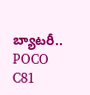బ్యాటరీ.. POCO C81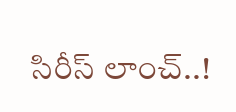సిరీస్ లాంచ్..!